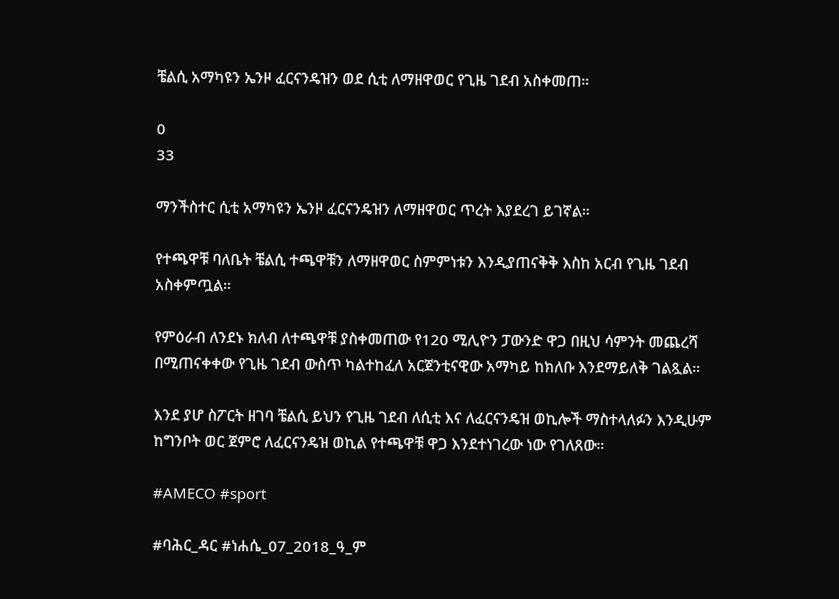ቼልሲ አማካዩን ኤንዞ ፈርናንዴዝን ወደ ሲቲ ለማዘዋወር የጊዜ ገደብ አስቀመጠ።

0
33

ማንችስተር ሲቲ አማካዩን ኤንዞ ፈርናንዴዝን ለማዘዋወር ጥረት እያደረገ ይገኛል።

የተጫዋቹ ባለቤት ቼልሲ ተጫዋቹን ለማዘዋወር ስምምነቱን እንዲያጠናቅቅ እስከ አርብ የጊዜ ገደብ አስቀምጧል።

የምዕራብ ለንደኑ ክለብ ለተጫዋቹ ያስቀመጠው የ120 ሚሊዮን ፓውንድ ዋጋ በዚህ ሳምንት መጨረሻ በሚጠናቀቀው የጊዜ ገደብ ውስጥ ካልተከፈለ አርጀንቲናዊው አማካይ ከክለቡ እንደማይለቅ ገልጿል።

እንደ ያሆ ስፖርት ዘገባ ቼልሲ ይህን የጊዜ ገደብ ለሲቲ እና ለፈርናንዴዝ ወኪሎች ማስተላለፉን እንዲሁም ከግንቦት ወር ጀምሮ ለፈርናንዴዝ ወኪል የተጫዋቹ ዋጋ እንደተነገረው ነው የገለጸው።

#AMECO #sport

#ባሕር_ዳር #ነሐሴ_07_2018_ዓ_ም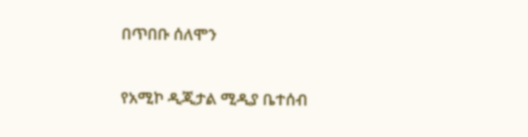በጥበቡ ሰለሞን

የአሚኮ ዲጂታል ሚዲያ ቤተሰብ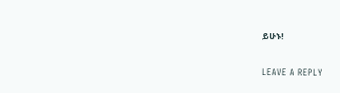ይሁኑ!

LEAVE A REPLY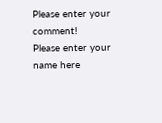Please enter your comment!
Please enter your name here